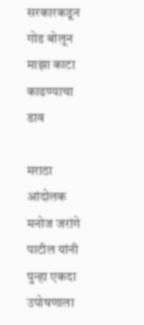सरकारकडून गोड बोलून माझा काटा काढण्याचा डाव

मराठा आंदोलक मनोज जरांगे पाटील यांनी पुन्हा एकदा उपोषणाला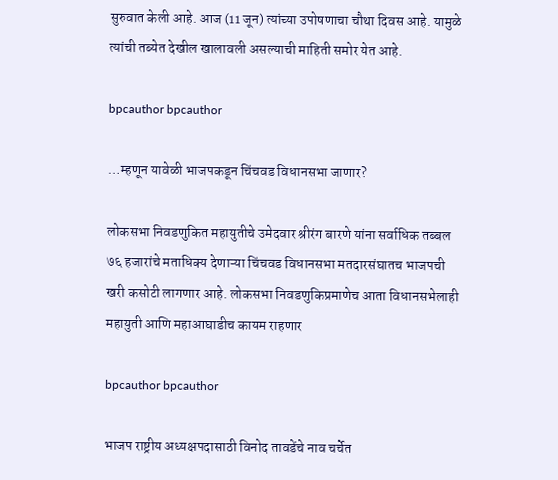सुरुवात केली आहे. आज (11 जून) त्यांच्या उपोषणाचा चौथा दिवस आहे. यामुळे त्यांची तब्येत देखील खालावली असल्याची माहिती समोर येत आहे.

bpcauthor bpcauthor

…म्हणून यावेळी भाजपकडून चिंचवड विधानसभा जाणार?

लोकसभा निवडणुकित महायुतीचे उमेदवार श्रीरंग बारणे यांना सर्वाधिक तब्बल ७६ हजारांचे मताधिक्य देणाऱ्या चिंचवड विधानसभा मतदारसंघातच भाजपची खरी कसोटी लागणार आहे. लोकसभा निवडणुकिप्रमाणेच आता विधानसभेलाही महायुती आणि महाआघाडीच कायम राहणार

bpcauthor bpcauthor

भाजप राष्ट्रीय अध्यक्षपदासाठी विनोद तावडेंचे नाव चर्चेत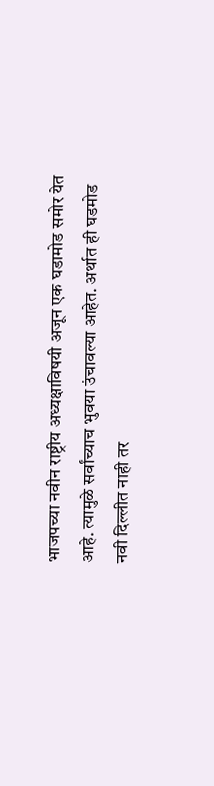भाजपच्या नवीन राष्ट्रीय अध्यक्षाविषयी अजून एक घडामोड समोर येत आहे. त्यामुळे सर्वांच्याच भुवया उंचावल्या आहेत. अर्थात ही घडमोड नवी दिल्लीत नाही तर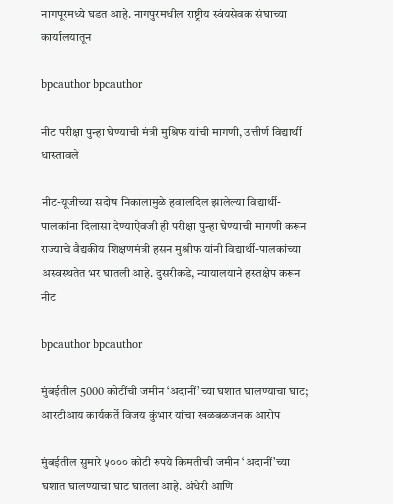नागपूरमध्ये घडत आहे. नागपुरमधील राष्ट्रीय स्वंयसेवक संघाच्या कार्यालयातून

bpcauthor bpcauthor

नीट परीक्षा पुन्हा घेण्याची मंत्री मुश्रिफ यांची मागणी, उत्तीर्ण विद्यार्थी धास्तावले

नीट-यूजीच्या सदोष निकालामुळे हवालदिल झालेल्या विद्यार्थी-पालकांना दिलासा देण्याऐवजी ही परीक्षा पुन्हा घेण्याची मागणी करून राज्याचे वैद्यकीय शिक्षणमंत्री हसन मुश्रीफ यांनी विद्यार्थी-पालकांच्या अस्वस्थतेत भर घातली आहे. दुसरीकडे, न्यायालयाने हस्तक्षेप करून नीट

bpcauthor bpcauthor

मुंबईतील 5000 कोटींची जमीन ‘अदानीं’च्या घशात घालण्याचा घाट; आरटीआय कार्यकर्ते विजय कुंभार यांचा खळबळजनक आरोप

मुंबईतील सुमारे ५००० कोटी रुपये किमतीची जमीन ‘अदानीं’च्या घशात घालण्याचा घाट घातला आहे. अंधेरी आणि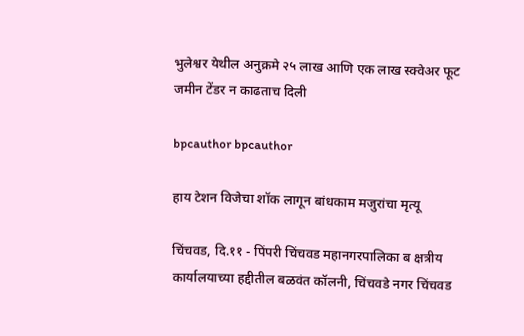भुलेश्वर येथील अनुक्रमे २५ लाख आणि एक लाख स्क्वेअर फूट जमीन टेंडर न काढताच दिली

bpcauthor bpcauthor

हाय टेशन विजेचा शॉक लागून बांधकाम मजुरांचा मृत्यू

चिंचवड, दि.११ - पिंपरी चिंचवड महानगरपालिका ब क्षत्रीय कार्यालयाच्या हद्दीतील बळवंत कॉलनी, चिंचवडे नगर चिंचवड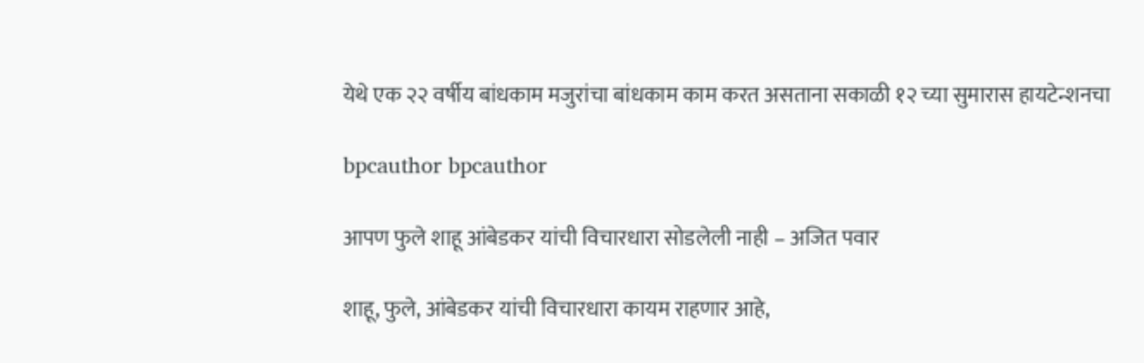येथे एक २२ वर्षीय बांधकाम मजुरांचा बांधकाम काम करत असताना सकाळी १२ च्या सुमारास हायटेन्शनचा

bpcauthor bpcauthor

आपण फुले शाहू आंबेडकर यांची विचारधारा सोडलेली नाही – अजित पवार

शाहू, फुले, आंबेडकर यांची विचारधारा कायम राहणार आहे,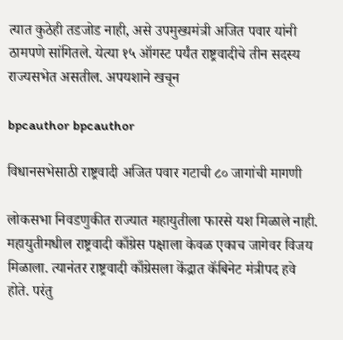त्यात कुठेही तडजोड नाही, असे उपमुख्यमंत्री अजित पवार यांनी ठामपणे सांगितले. येत्या १५ ऑगस्ट पर्यंत राष्ट्रवादीचे तीन सदस्य राज्यसभेत असतील. अपयशाने खचून

bpcauthor bpcauthor

विधानसभेसाठी राष्ट्रवादी अजित पवार गटाची ८० जागांची मागणी

लोकसभा निवडणुकीत राज्यात महायुतीला फारसे यश मिळाले नाही. महायुतीमधील राष्ट्रवादी काँग्रेस पक्षाला केवळ एकाच जागेवर विजय मिळाला. त्यानंतर राष्ट्रवादी काँग्रेसला केंद्रात कॅबिनेट मंत्रीपद हवे होते. परंतु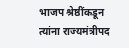भाजप श्रेष्ठींकडून त्यांना राज्यमंत्रीपद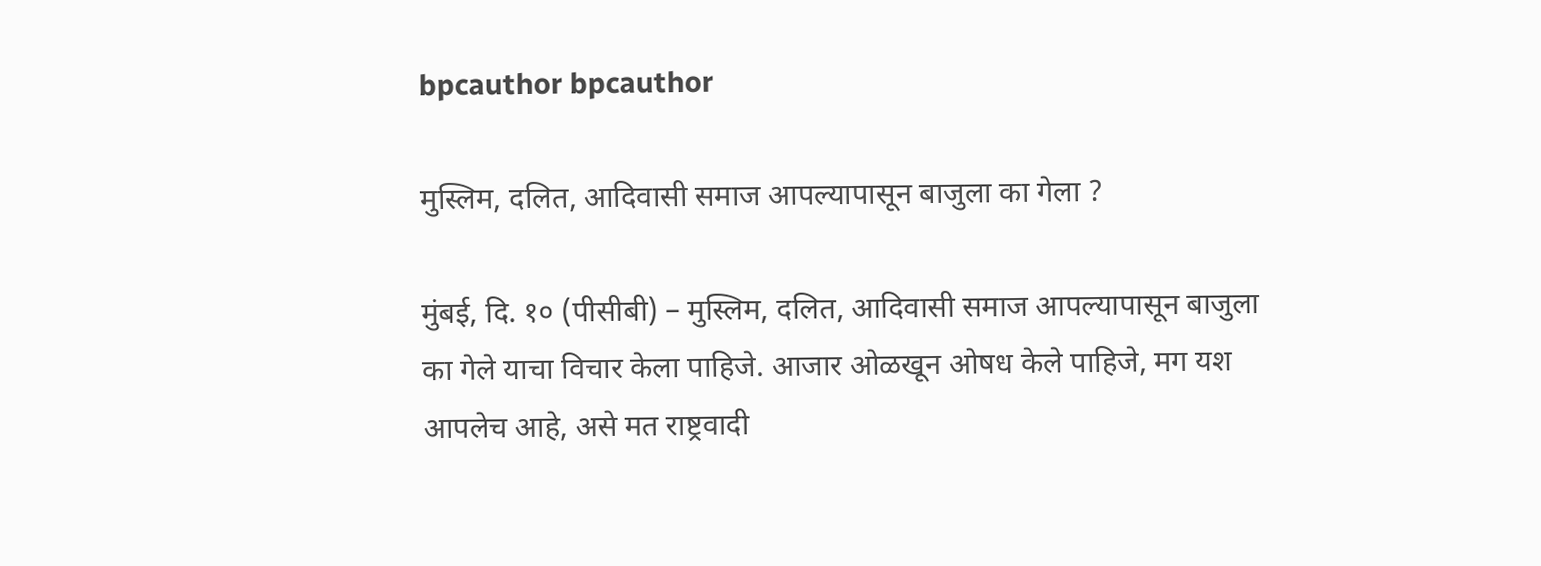bpcauthor bpcauthor

मुस्लिम, दलित, आदिवासी समाज आपल्यापासून बाजुला का गेला ?

मुंबई, दि. १० (पीसीबी) – मुस्लिम, दलित, आदिवासी समाज आपल्यापासून बाजुला का गेले याचा विचार केला पाहिजे. आजार ओळखून ओषध केले पाहिजे, मग यश आपलेच आहे, असे मत राष्ट्रवादी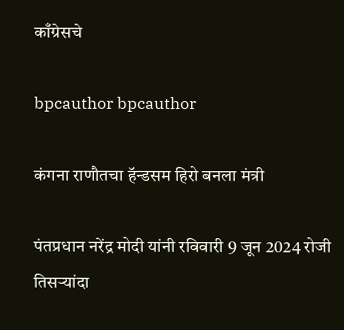काँग्रेसचे

bpcauthor bpcauthor

कंगना राणौतचा हॅन्डसम हिरो बनला मंत्री

पंतप्रधान नरेंद्र मोदी यांनी रविवारी 9 जून 2024 रोजी तिसऱ्यांदा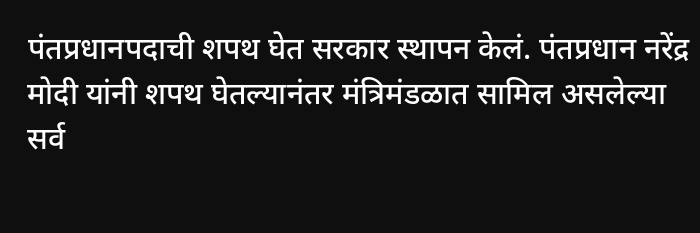पंतप्रधानपदाची शपथ घेत सरकार स्थापन केलं. पंतप्रधान नरेंद्र मोदी यांनी शपथ घेतल्यानंतर मंत्रिमंडळात सामिल असलेल्या सर्व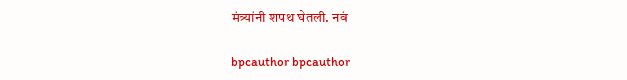मंत्र्यांनी शपथ घेतली. नवं

bpcauthor bpcauthor